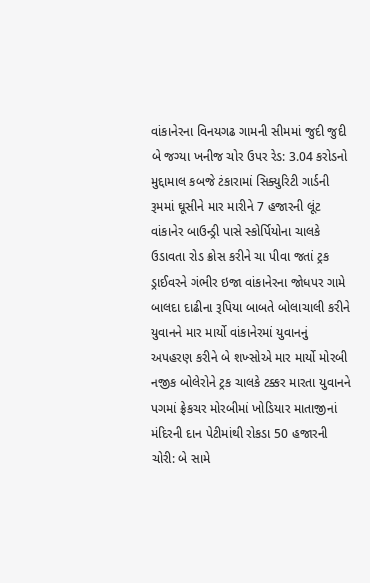વાંકાનેરના વિનયગઢ ગામની સીમમાં જુદી જુદી બે જગ્યા ખનીજ ચોર ઉપર રેડ: 3.04 કરોડનો મુદ્દામાલ કબજે ટંકારામાં સિક્યુરિટી ગાર્ડની રૂમમાં ઘૂસીને માર મારીને 7 હજારની લૂંટ વાંકાનેર બાઉન્ડ્રી પાસે સ્કોર્પિયોના ચાલકે ઉડાવતા રોડ ક્રોસ કરીને ચા પીવા જતાં ટ્રક ડ્રાઈવરને ગંભીર ઇજા વાંકાનેરના જોધપર ગામે બાલદા દાઢીના રૂપિયા બાબતે બોલાચાલી કરીને યુવાનને માર માર્યો વાંકાનેરમાં યુવાનનું અપહરણ કરીને બે શખ્સોએ માર માર્યો મોરબી નજીક બોલેરોને ટ્રક ચાલકે ટક્કર મારતા યુવાનને પગમાં ફ્રેકચર મોરબીમાં ખોડિયાર માતાજીનાં મંદિરની દાન પેટીમાંથી રોકડા 50 હજારની ચોરી: બે સામે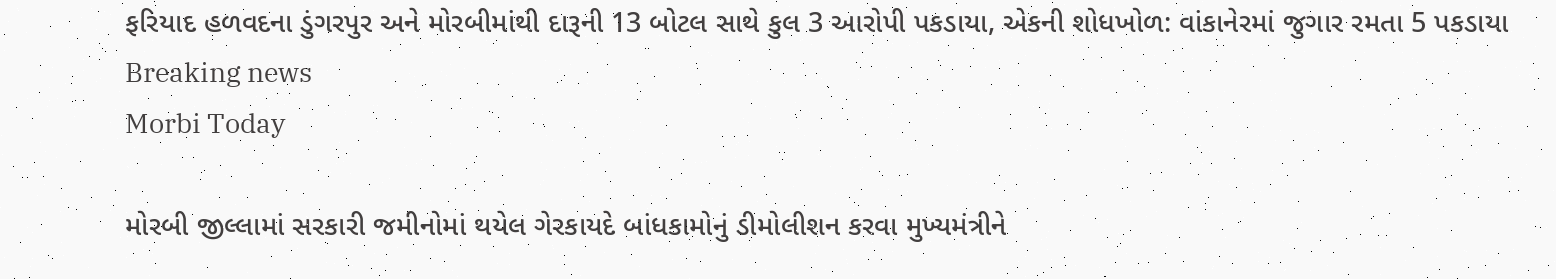ફરિયાદ હળવદના ડુંગરપુર અને મોરબીમાંથી દારૂની 13 બોટલ સાથે કુલ 3 આરોપી પકડાયા, એકની શોધખોળ: વાંકાનેરમાં જુગાર રમતા 5 પકડાયા
Breaking news
Morbi Today

મોરબી જીલ્લામાં સરકારી જમીનોમાં થયેલ ગેરકાયદે બાંધકામોનું ડીમોલીશન કરવા મુખ્યમંત્રીને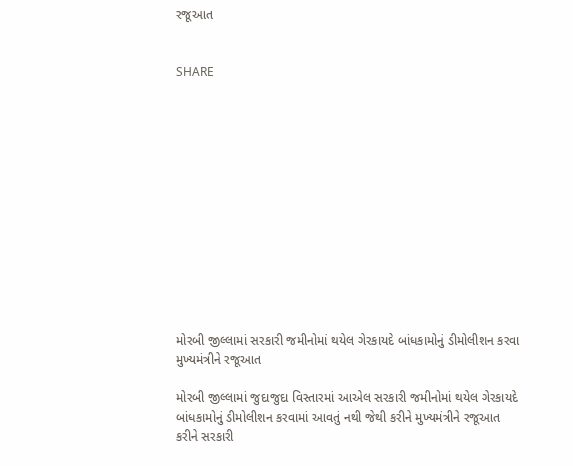રજૂઆત


SHARE













મોરબી જીલ્લામાં સરકારી જમીનોમાં થયેલ ગેરકાયદે બાંધકામોનું ડીમોલીશન કરવા મુખ્યમંત્રીને રજૂઆત

મોરબી જીલ્લામાં જુદાજુદા વિસ્તારમાં આએલ સરકારી જમીનોમાં થયેલ ગેરકાયદે બાંધકામોનું ડીમોલીશન કરવામાં આવતું નથી જેથી કરીને મુખ્યમંત્રીને રજૂઆત કરીને સરકારી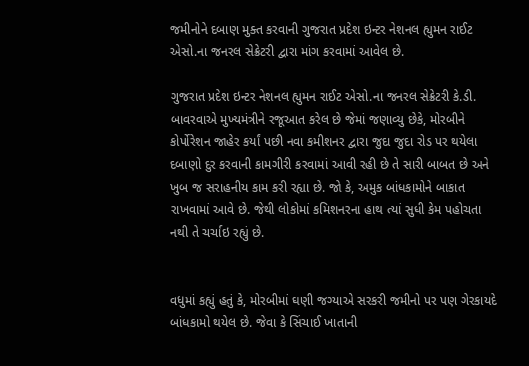જમીનોને દબાણ મુક્ત કરવાની ગુજરાત પ્રદેશ ઇન્ટર નેશનલ હ્યુમન રાઈટ એસો.ના જનરલ સેક્રેટરી દ્વારા માંગ કરવામાં આવેલ છે.

ગુજરાત પ્રદેશ ઇન્ટર નેશનલ હ્યુમન રાઈટ એસો.ના જનરલ સેક્રેટરી કે.ડી. બાવરવાએ મુખ્યમંત્રીને રજૂઆત કરેલ છે જેમાં જણાવ્યુ છેકે, મોરબીને કોર્પોરેશન જાહેર કર્યાં પછી નવા કમીશનર દ્વારા જુદા જુદા રોડ પર થયેલા દબાણો દુર કરવાની કામગીરી કરવામાં આવી રહી છે તે સારી બાબત છે અને ખુબ જ સરાહનીય કામ કરી રહ્યા છે. જો કે, અમુક બાંધકામોને બાકાત રાખવામાં આવે છે. જેથી લોકોમાં કમિશનરના હાથ ત્યાં સુધી કેમ પહોચતા નથી તે ચર્ચાઇ રહ્યું છે.


વધુમાં કહ્યું હતું કે, મોરબીમાં ઘણી જગ્યાએ સરકરી જમીનો પર પણ ગેરકાયદે બાંધકામો થયેલ છે. જેવા કે સિંચાઈ ખાતાની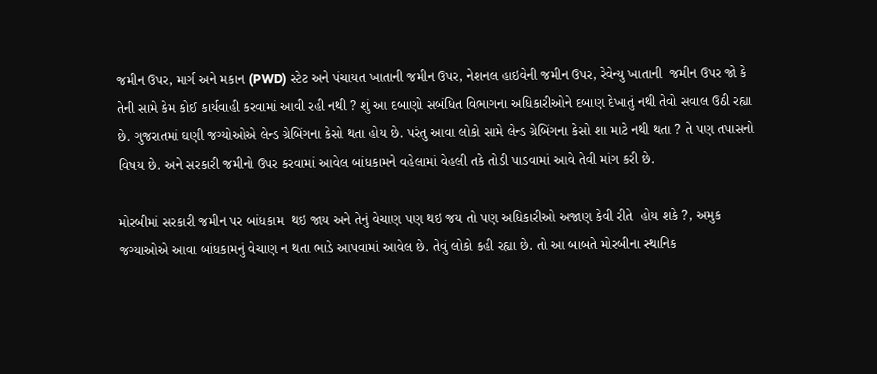જમીન ઉપર, માર્ગ અને મકાન (PWD) સ્ટેટ અને પંચાયત ખાતાની જમીન ઉપર, નેશનલ હાઇવેની જમીન ઉપર, રેવેન્યુ ખાતાની  જમીન ઉપર જો કે તેની સામે કેમ કોઈ કાર્યવાહી કરવામાં આવી રહી નથી ? શું આ દબાણો સબંધિત વિભાગના અધિકારીઓને દબાણ દેખાતું નથી તેવો સવાલ ઉઠી રહ્યા છે. ગુજરાતમાં ઘણી જગ્યોઓએ લેન્ડ ગ્રેબિંગના કેસો થતા હોય છે. પરંતુ આવા લોકો સામે લેન્ડ ગ્રેબિંગના કેસો શા માટે નથી થતા ? તે પણ તપાસનો વિષય છે. અને સરકારી જમીનો ઉપર કરવામાં આવેલ બાંધકામને વહેલામાં વેહલી તકે તોડી પાડવામાં આવે તેવી માંગ કરી છે.

મોરબીમાં સરકારી જમીન પર બાંધકામ  થઇ જાય અને તેનું વેચાણ પણ થઇ જય તો પણ અધિકારીઓ અજાણ કેવી રીતે  હોય શકે ?, અમુક જગ્યાઓએ આવા બાંધકામનું વેચાણ ન થતા ભાડે આપવામાં આવેલ છે. તેવું લોકો કહી રહ્યા છે. તો આ બાબતે મોરબીના સ્થાનિક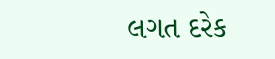લગત દરેક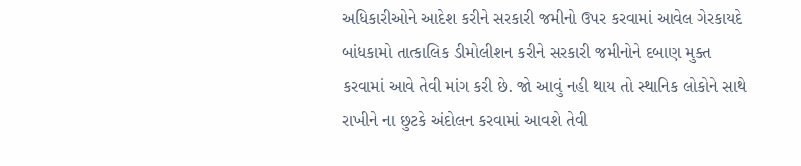અધિકારીઓને આદેશ કરીને સરકારી જમીનો ઉપર કરવામાં આવેલ ગેરકાયદે બાંધકામો તાત્કાલિક ડીમોલીશન કરીને સરકારી જમીનોને દબાણ મુક્ત કરવામાં આવે તેવી માંગ કરી છે. જો આવું નહી થાય તો સ્થાનિક લોકોને સાથે રાખીને ના છુટકે અંદોલન કરવામાં આવશે તેવી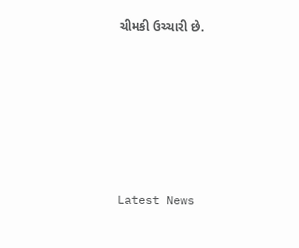ચીમકી ઉચ્ચારી છે.






Latest News